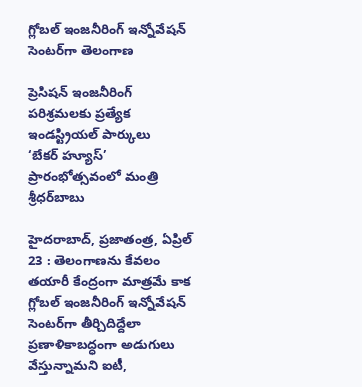గ్లోబల్ ఇంజనీరింగ్ ఇన్నోవేషన్ సెంటర్‌గా తెలంగాణ

ప్రెసిషన్ ఇంజనీరింగ్ పరిశ్రమలకు ప్రత్యేక ఇండస్ట్రియల్ పార్కులు
‘బేకర్ హ్యూస్’ ప్రారంభోత్సవంలో మంత్రి శ్రీధర్‌బాబు

హైదరాబాద్, ప్రజాతంత్ర, ఏప్రిల్ 23 : తెలంగాణను కేవలం తయారీ కేంద్రంగా మాత్రమే కాక గ్లోబల్ ఇంజనీరింగ్ ఇన్నోవేషన్ సెంటర్‌గా తీర్చిదిద్దేలా ప్రణాళికాబద్ధంగా అడుగులు వేస్తున్నామని ఐటీ,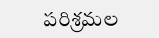పరిశ్రమల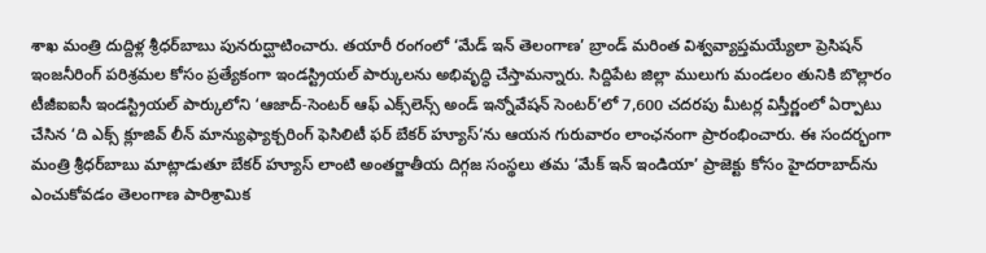శాఖ మంత్రి దుద్దిళ్ల శ్రీధర్‌బాబు పునరుద్ఘాటించారు. తయారీ రంగంలో ‘మేడ్ ఇన్ తెలంగాణ’ బ్రాండ్ మరింత విశ్వవ్యాప్తమయ్యేలా ప్రెసిషన్ ఇంజనీరింగ్ పరిశ్రమల కోసం ప్రత్యేకంగా ఇండస్ట్రియల్ పార్కులను అభివృద్ధి చేస్తామన్నారు. సిద్దిపేట జిల్లా ములుగు మండలం తునికి బొల్లారం టీజీఐఐసీ ఇండస్ట్రియల్ పార్కులోని ‘ఆజాద్-సెంటర్ ఆఫ్ ఎక్స్‌లెన్స్ అండ్ ఇన్నోవేషన్ సెంటర్‌’లో 7,600 చదరపు మీటర్ల విస్తీర్ణంలో ఏర్పాటు చేసిన ‘ది ఎక్స్ క్లూజివ్ లీన్ మాన్యుఫ్యాక్చరింగ్ ఫెసిలిటీ ఫర్ బేకర్ హ్యూస్’ను ఆయన గురువారం లాంఛనంగా ప్రారంభించారు. ఈ సందర్భంగా మంత్రి శ్రీధర్‌బాబు మాట్లాడుతూ బేకర్ హ్యూస్ లాంటి అంతర్జాతీయ దిగ్గజ సంస్థలు తమ ‘మేక్ ఇన్ ఇండియా’ ప్రాజెక్టు కోసం హైదరాబాద్‌ను ఎంచుకోవడం తెలంగాణ పారిశ్రామిక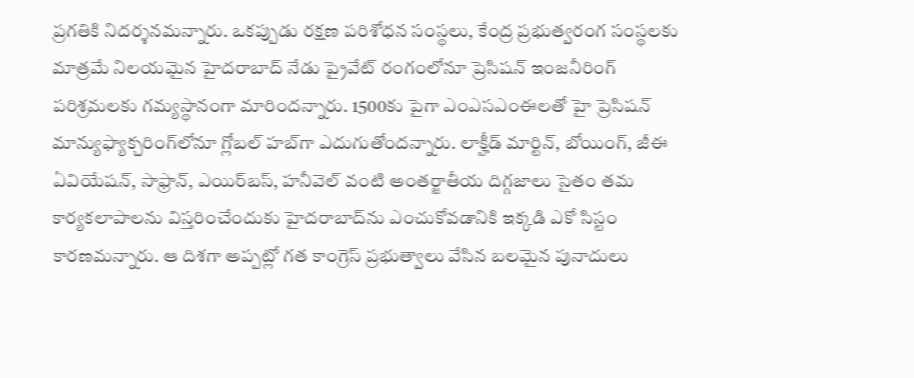ప్రగతికి నిదర్శనమన్నారు. ఒకప్పుడు రక్షణ పరిశోధన సంస్థలు, కేంద్ర ప్రభుత్వరంగ సంస్థలకు మాత్రమే నిలయమైన హైదరాబాద్ నేడు ప్రైవేట్ రంగంలోనూ ప్రెసిషన్ ఇంజనీరింగ్ పరిశ్రమలకు గమ్యస్థానంగా మారిందన్నారు. 1500కు పైగా ఎంఎసఎంఈలతో హై ప్రెసిషన్ మాన్యుఫ్యాక్చరింగ్‌లోనూ గ్లోబల్ హబ్‌గా ఎదుగుతోందన్నారు. లాక్హీడ్ మార్టిన్, బోయింగ్, జీఈ ఏవియేషన్, సాఫ్రాన్, ఎయిర్‌బస్, హనీవెల్ వంటి అంతర్జాతీయ దిగ్గజాలు సైతం తమ కార్యకలాపాలను విస్తరించేందుకు హైదరాబాద్‌ను ఎంచుకోవడానికి ఇక్కడి ఎకో సిస్టం కారణమన్నారు. ఆ దిశగా అప్పట్లో గత కాంగ్రెస్ ప్రభుత్వాలు వేసిన బలమైన పునాదులు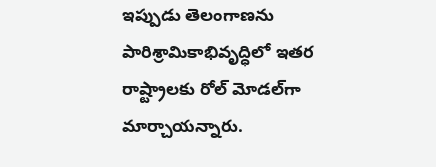ఇప్పుడు తెలంగాణను పారిశ్రామికాభివృద్ధిలో ఇతర రాష్ట్రాలకు రోల్ మోడల్‌గా మార్చాయన్నారు.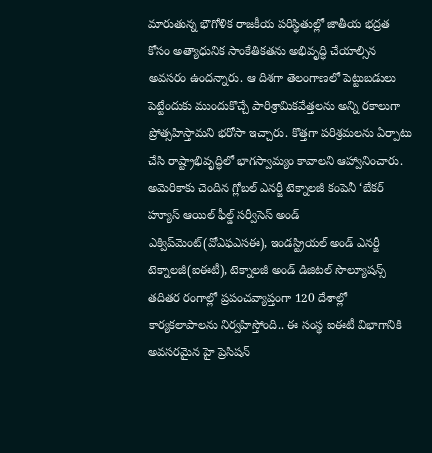మారుతున్న భౌగోళిక రాజకీయ పరిస్థితుల్లో జాతీయ భద్రత కోసం అత్యాధునిక సాంకేతికతను అభివృద్ధి చేయాల్సిన అవసరం ఉందన్నారు. ఆ దిశగా తెలంగాణలో పెట్టుబడులు పెట్టేందుకు ముందుకొచ్చే పారిశ్రామికవేత్తలను అన్ని రకాలుగా ప్రోత్సహిస్తామని భరోసా ఇచ్చారు. కొత్తగా పరిశ్రమలను ఏర్పాటు చేసి రాష్ట్రాభివృద్ధిలో భాగస్వామ్యం కావాలని ఆహ్వానించారు. అమెరికాకు చెందిన గ్లోబల్ ఎనర్జీ టెక్నాలజీ కంపెనీ ‘బేకర్ హ్యూస్ ఆయిల్ ఫీల్డ్ సర్వీసెస్ అండ్ ఎక్విప్‌మెంట్(వోఎఫఎసఈ), ఇండస్ట్రియల్ అండ్ ఎనర్జీ టెక్నాలజీ(ఐఈటీ), టెక్నాలజీ అండ్ డిజిటల్ సొల్యూషన్స్ తదితర రంగాల్లో ప్రపంచవ్యాప్తంగా 120 దేశాల్లో కార్యకలాపాలను నిర్వహిస్తోంది.. ఈ సంస్థ ఐఈటీ విభాగానికి అవసరమైన హై ప్రెసిషన్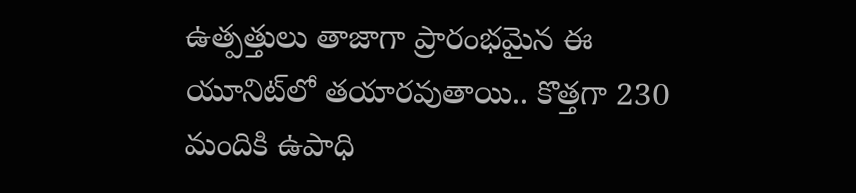ఉత్పత్తులు తాజాగా ప్రారంభమైన ఈ యూనిట్‌లో తయారవుతాయి.. కొత్తగా 230 మందికి ఉపాధి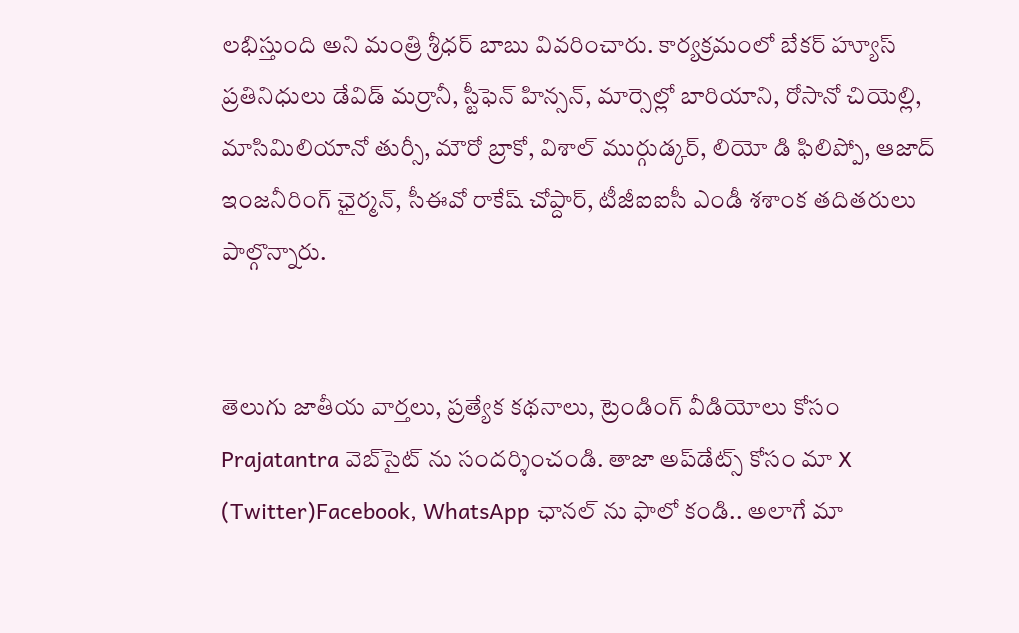లభిస్తుంది అని మంత్రి శ్రీధర్ బాబు వివరించారు. కార్యక్రమంలో బేకర్ హ్యూస్ ప్రతినిధులు డేవిడ్ మర్రానీ, స్టీఫెన్ హిన్సన్, మార్సెల్లో బారియాని, రోసానో చియెల్లి, మాసిమిలియానో తుర్సీ, మౌరో బ్రాకో, విశాల్ ముర్గుడ్కర్, లియో డి ఫిలిప్పో, ఆజాద్ ఇంజనీరింగ్ ఛైర్మన్, సీఈవో రాకేష్ చోప్దార్, టీజీఐఐసీ ఎండీ శశాంక తదితరులు పాల్గొన్నారు.


తెలుగు జాతీయ వార్తలు, ప్రత్యేక కథనాలు, ట్రెండింగ్ వీడియోలు కోసం Prajatantra వెబ్‌సైట్ ను సందర్శించండి. తాజా అప్‌డేట్స్ కోసం మా X (Twitter)Facebook, WhatsApp ఛానల్ ను ఫాలో కండి.. అలాగే మా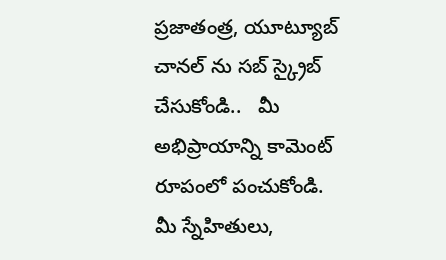ప్రజాతంత్ర, యూట్యూబ్ చానల్ ను సబ్ స్క్రైబ్ చేసుకోండి..   మీ అభిప్రాయాన్ని కామెంట్ రూపంలో పంచుకోండి. మీ స్నేహితులు,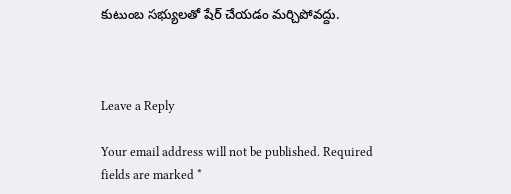కుటుంబ సభ్యులతో షేర్ చేయడం మర్చిపోవద్దు.



Leave a Reply

Your email address will not be published. Required fields are marked *